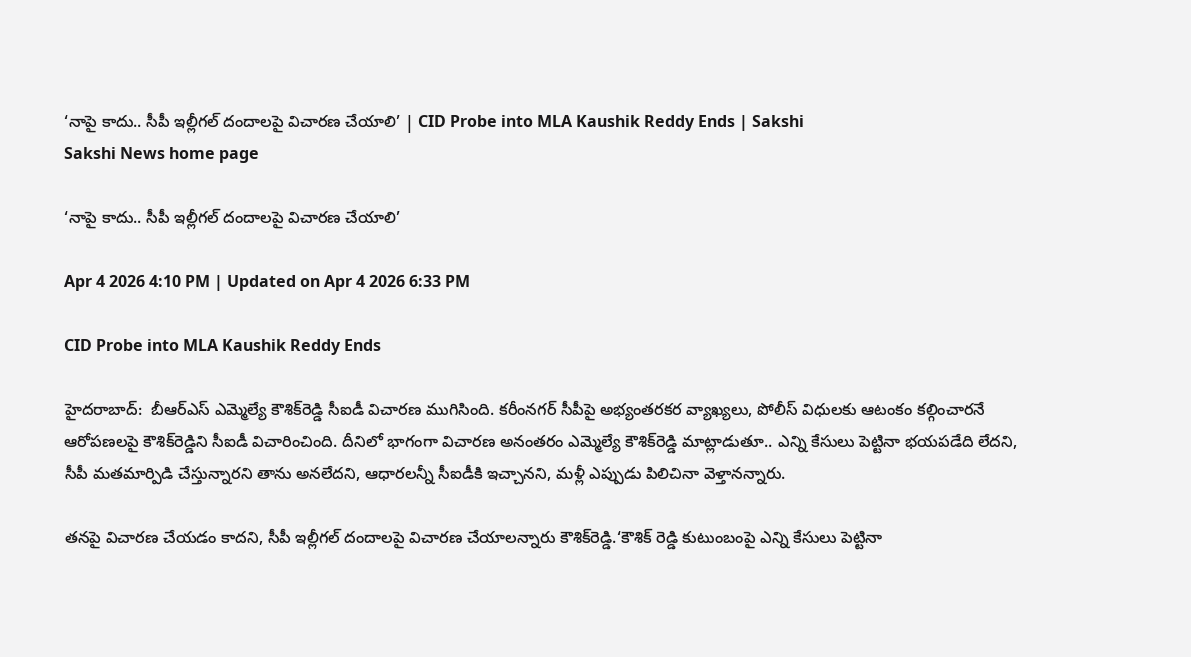‘నాపై కాదు.. సీపీ ఇల్లీగల్‌ దందాలపై విచారణ చేయాలి’ | CID Probe into MLA Kaushik Reddy Ends | Sakshi
Sakshi News home page

‘నాపై కాదు.. సీపీ ఇల్లీగల్‌ దందాలపై విచారణ చేయాలి’

Apr 4 2026 4:10 PM | Updated on Apr 4 2026 6:33 PM

CID Probe into MLA Kaushik Reddy Ends

హైదరాబాద్‌:  బీఆర్‌ఎస్‌ ఎమ్మెల్యే కౌశిక్‌రెడ్డి సీఐడీ విచారణ ముగిసింది. కరీంనగర్‌ సీపీపై అభ్యంతరకర వ్యాఖ్యలు, పోలీస్‌ విధులకు ఆటంకం కల్గించారనే ఆరోపణలపై కౌశిక్‌రెడ్డిని సీఐడీ విచారించింది. దీనిలో భాగంగా విచారణ అనంతరం ఎమ్మెల్యే కౌశిక్‌రెడ్డి మాట్లాడుతూ.. ఎన్ని కేసులు పెట్టినా భయపడేది లేదని, సీపీ మతమార్పిడి చేస్తున్నారని తాను అనలేదని, ఆధారలన్నీ సీఐడీకి ఇచ్చానని, మళ్లీ ఎప్పుడు పిలిచినా వెళ్తానన్నారు.

తనపై విచారణ చేయడం కాదని, సీపీ ఇల్లీగల్‌ దందాలపై విచారణ చేయాలన్నారు కౌశిక్‌రెడ్డి.‘కౌశిక్ రెడ్డి కుటుంబంపై ఎన్ని కేసులు పెట్టినా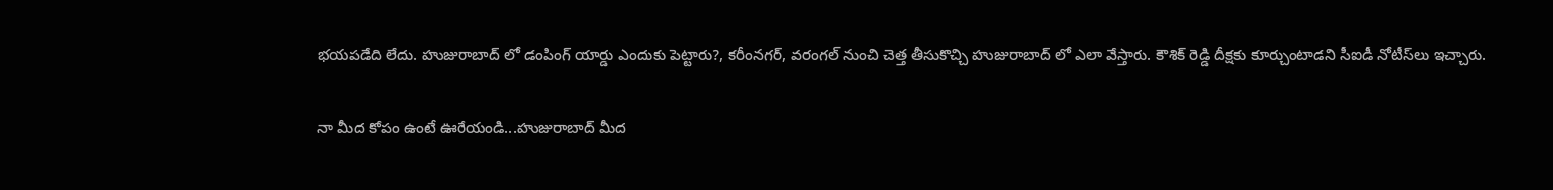భయపడేది లేదు. హుజురాబాద్ లో డంపింగ్ యార్డు ఎందుకు పెట్టారు?, కరీంనగర్, వరంగల్ నుంచి చెత్త తీసుకొచ్చి హుజురాబాద్ లో ఎలా వేస్తారు. కౌశిక్ రెడ్డి దీక్షకు కూర్చుంటాడని సీఐడీ నోటీస్‌లు ఇచ్చారు.

నా మీద కోపం ఉంటే ఊరేయండి...హుజురాబాద్ మీద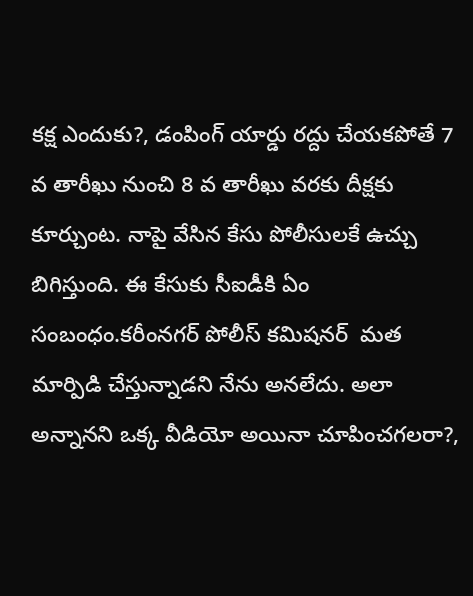కక్ష ఎందుకు?, డంపింగ్ యార్డు రద్దు చేయకపోతే 7 వ తారీఖు నుంచి 8 వ తారీఖు వరకు దీక్షకు కూర్చుంట. నాపై వేసిన కేసు పోలీసులకే ఉచ్చు బిగిస్తుంది. ఈ కేసుకు సీఐడీకి ఏం సంబంధం.కరీంనగర్ పోలీస్ కమిషనర్  మత మార్పిడి చేస్తున్నాడని నేను అనలేదు. అలా అన్నానని ఒక్క వీడియో అయినా చూపించగలరా?,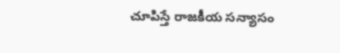చూపిస్తే రాజకీయ సన్యాసం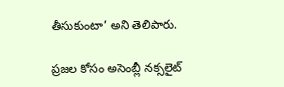తీసుకుంటా’ అని తెలిపారు.

ప్రజల కోసం అసెంబ్లీ నక్సలైట్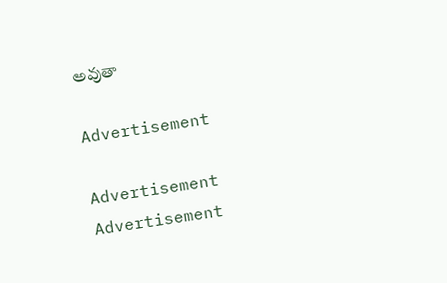అవుతా

Advertisement

Advertisement
Advertisement